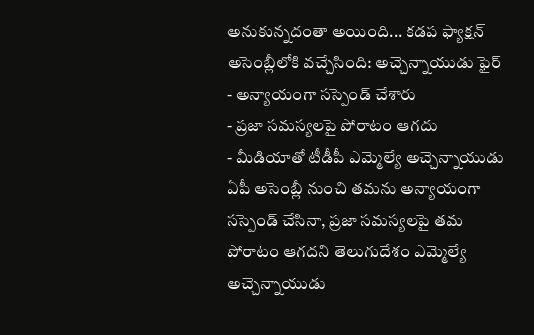అనుకున్నదంతా అయింది... కడప ఫ్యాక్షన్ అసెంబ్లీలోకి వచ్చేసింది: అచ్చెన్నాయుడు ఫైర్
- అన్యాయంగా సస్పెండ్ చేశారు
- ప్రజా సమస్యలపై పోరాటం ఆగదు
- మీడియాతో టీడీపీ ఎమ్మెల్యే అచ్చెన్నాయుడు
ఏపీ అసెంబ్లీ నుంచి తమను అన్యాయంగా సస్పెండ్ చేసినా, ప్రజా సమస్యలపై తమ పోరాటం ఆగదని తెలుగుదేశం ఎమ్మెల్యే అచ్చెన్నాయుడు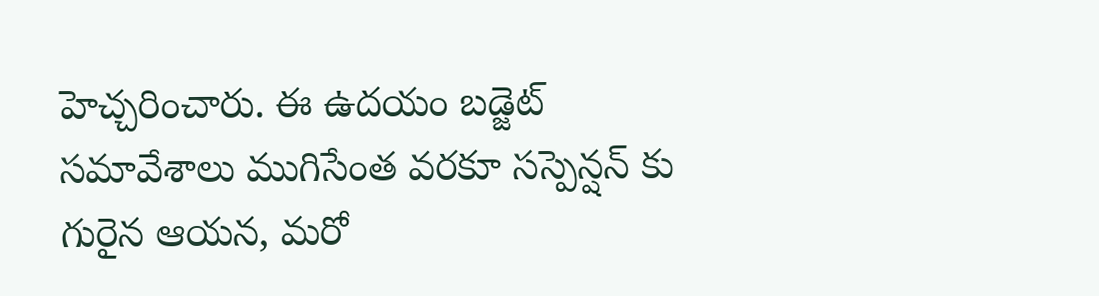హెచ్చరించారు. ఈ ఉదయం బడ్జెట్ సమావేశాలు ముగిసేంత వరకూ సస్పెన్షన్ కు గురైన ఆయన, మరో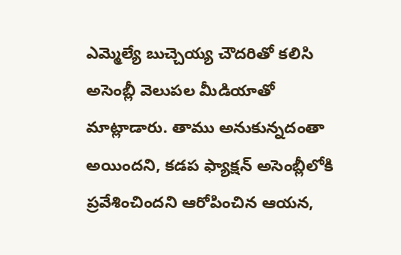ఎమ్మెల్యే బుచ్చెయ్య చౌదరితో కలిసి అసెంబ్లీ వెలుపల మీడియాతో మాట్లాడారు. తాము అనుకున్నదంతా అయిందని, కడప ఫ్యాక్షన్ అసెంబ్లీలోకి ప్రవేశించిందని ఆరోపించిన ఆయన,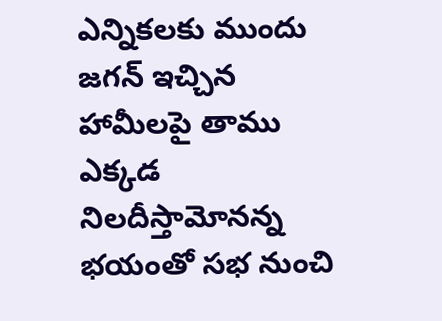ఎన్నికలకు ముందు జగన్ ఇచ్చిన హామీలపై తాము ఎక్కడ నిలదీస్తామోనన్న భయంతో సభ నుంచి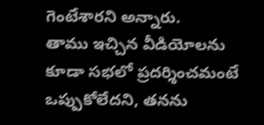గెంటేశారని అన్నారు.
తాము ఇచ్చిన వీడియోలను కూడా సభలో ప్రదర్శించమంటే ఒప్పుకోలేదని, తనను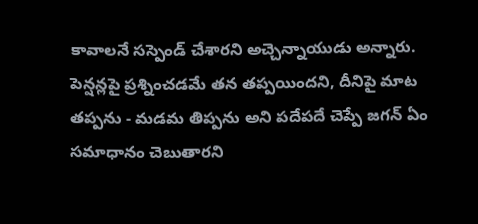కావాలనే సస్పెండ్ చేశారని అచ్చెన్నాయుడు అన్నారు. పెన్షన్లపై ప్రశ్నించడమే తన తప్పయిందని, దీనిపై మాట తప్పను - మడమ తిప్పను అని పదేపదే చెప్పే జగన్ ఏం సమాధానం చెబుతారని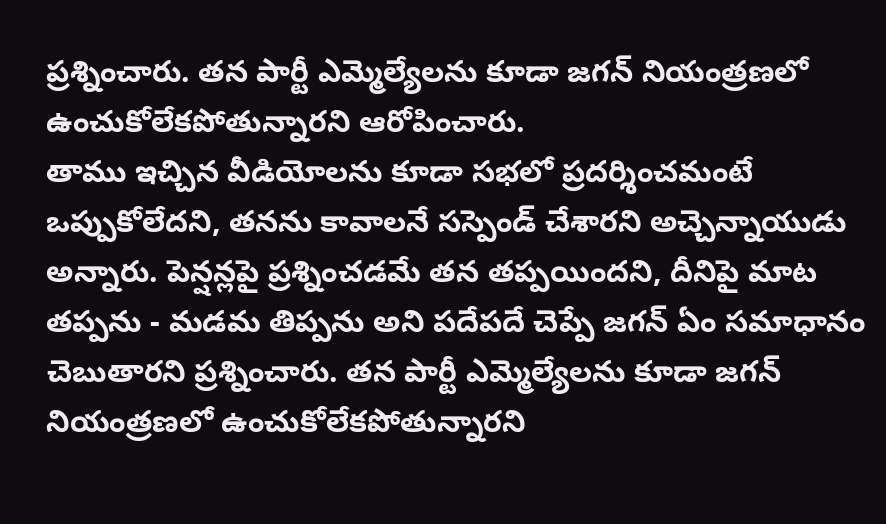ప్రశ్నించారు. తన పార్టీ ఎమ్మెల్యేలను కూడా జగన్ నియంత్రణలో ఉంచుకోలేకపోతున్నారని ఆరోపించారు.
తాము ఇచ్చిన వీడియోలను కూడా సభలో ప్రదర్శించమంటే ఒప్పుకోలేదని, తనను కావాలనే సస్పెండ్ చేశారని అచ్చెన్నాయుడు అన్నారు. పెన్షన్లపై ప్రశ్నించడమే తన తప్పయిందని, దీనిపై మాట తప్పను - మడమ తిప్పను అని పదేపదే చెప్పే జగన్ ఏం సమాధానం చెబుతారని ప్రశ్నించారు. తన పార్టీ ఎమ్మెల్యేలను కూడా జగన్ నియంత్రణలో ఉంచుకోలేకపోతున్నారని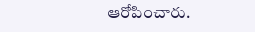ఆరోపించారు.